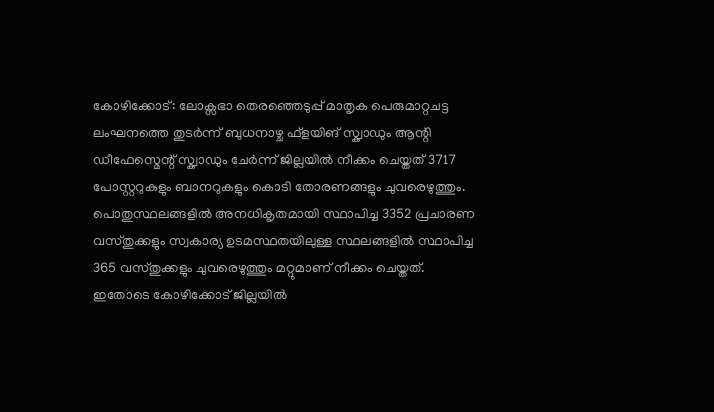കോഴിക്കോട്: ലോക്സഭാ തെരഞ്ഞെടുപ്പ് മാതൃക പെരുമാറ്റചട്ട ലംഘനത്തെ തുടർന്ന് ബുധനാഴ്ച ഫ്ളയിങ് സ്ക്വാഡും ആന്റി ഡീഫേസ്മെന്റ് സ്ക്വാഡും ചേർന്ന് ജില്ലയിൽ നീക്കം ചെയ്തത് 3717 പോസ്റ്ററുകളും ബാനറുകളും കൊടി തോരണങ്ങളും ചുവരെഴുത്തും.
പൊതുസ്ഥലങ്ങളിൽ അനധികൃതമായി സ്ഥാപിച്ച 3352 പ്രചാരണ വസ്തുക്കളും സ്വകാര്യ ഉടമസ്ഥതയിലുള്ള സ്ഥലങ്ങളിൽ സ്ഥാപിച്ച 365 വസ്തുക്കളും ചുവരെഴുത്തും മറ്റുമാണ് നീക്കം ചെയ്തത്.
ഇതോടെ കോഴിക്കോട് ജില്ലയിൽ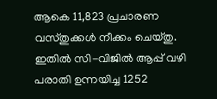ആകെ 11,823 പ്രചാരണ വസ്തുക്കൾ നീക്കം ചെയ്തു. ഇതിൽ സി-വിജിൽ ആപ്പ് വഴി പരാതി ഉന്നയിച്ച 1252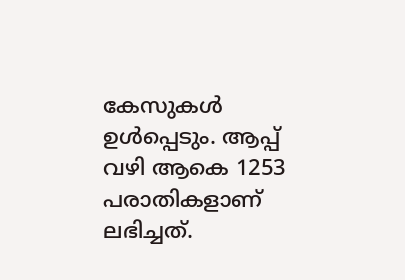കേസുകൾ ഉൾപ്പെടും. ആപ്പ് വഴി ആകെ 1253 പരാതികളാണ് ലഭിച്ചത്.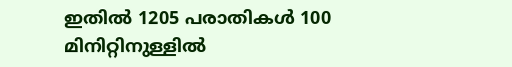ഇതിൽ 1205 പരാതികൾ 100 മിനിറ്റിനുള്ളിൽ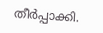തീർപ്പാക്കി.